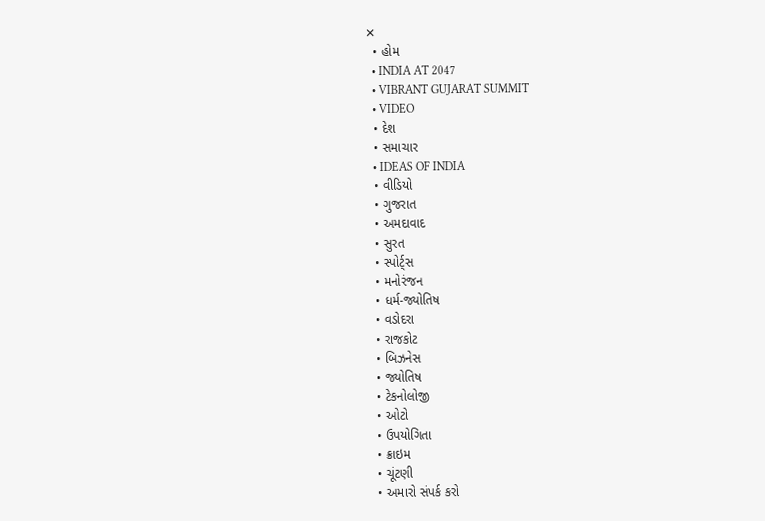✕
  • હોમ
  • INDIA AT 2047
  • VIBRANT GUJARAT SUMMIT
  • VIDEO
  • દેશ
  • સમાચાર
  • IDEAS OF INDIA
  • વીડિયો
  • ગુજરાત
  • અમદાવાદ
  • સુરત
  • સ્પોર્ટ્સ
  • મનોરંજન
  • ધર્મ-જ્યોતિષ
  • વડોદરા
  • રાજકોટ
  • બિઝનેસ
  • જ્યોતિષ
  • ટેકનોલોજી
  • ઓટો
  • ઉપયોગિતા
  • ક્રાઇમ
  • ચૂંટણી
  • અમારો સંપર્ક કરો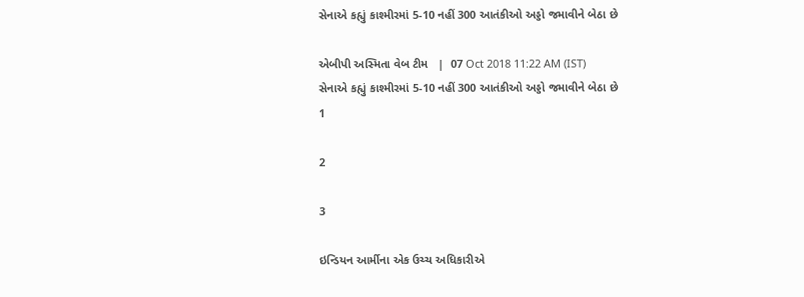સેનાએ કહ્યું કાશ્મીરમાં 5-10 નહીં 300 આતંકીઓ અડ્ડો જમાવીને બેઠા છે

એબીપી અસ્મિતા વેબ ટીમ   |  07 Oct 2018 11:22 AM (IST)
સેનાએ કહ્યું કાશ્મીરમાં 5-10 નહીં 300 આતંકીઓ અડ્ડો જમાવીને બેઠા છે
1

2

3

ઇન્ડિયન આર્મીના એક ઉચ્ચ અધિકારીએ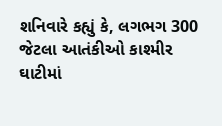શનિવારે કહ્યું કે, લગભગ 300 જેટલા આતંકીઓ કાશ્મીર ઘાટીમાં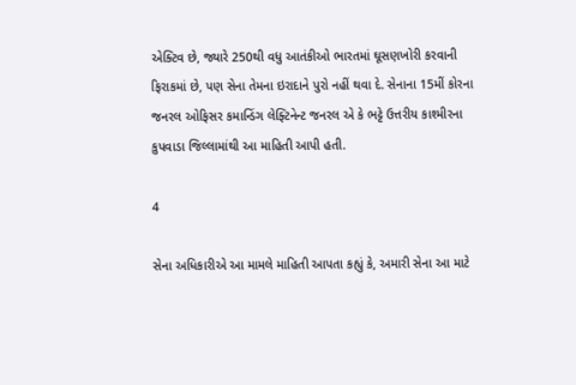એક્ટિવ છે, જ્યારે 250થી વધુ આતંકીઓ ભારતમાં ઘૂસણખોરી કરવાની ફિરાકમાં છે, પણ સેના તેમના ઇરાદાને પુરો નહીં થવા દે. સેનાના 15મીં કોરના જનરલ ઓફિસર કમાન્ડિંગ લેફ્ટિનેન્ટ જનરલ એ કે ભટ્ટે ઉત્તરીય કાશ્મીરના કુપવાડા જિલ્લામાંથી આ માહિતી આપી હતી.

4

સેના અધિકારીએ આ મામલે માહિતી આપતા કહ્યું કે, અમારી સેના આ માટે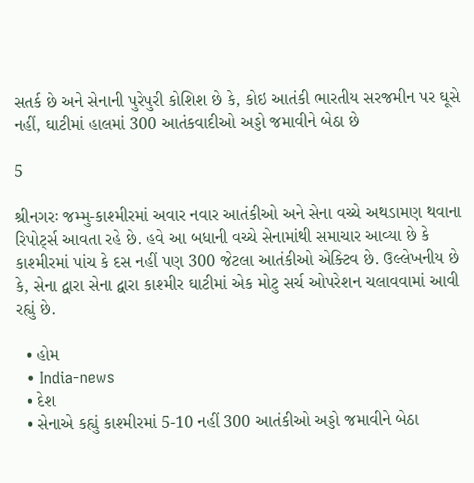સતર્ક છે અને સેનાની પુરેપુરી કોશિશ છે કે, કોઇ આતંકી ભારતીય સરજમીન પર ઘૂસે નહીં, ઘાટીમાં હાલમાં 300 આતંકવાદીઓ અડ્ડો જમાવીને બેઠા છે

5

શ્રીનગરઃ જમ્મુ-કાશ્મીરમાં અવાર નવાર આતંકીઓ અને સેના વચ્ચે અથડામણ થવાના રિપોર્ટ્સ આવતા રહે છે. હવે આ બધાની વચ્ચે સેનામાંથી સમાચાર આવ્યા છે કે કાશ્મીરમાં પાંચ કે દસ નહીં પણ 300 જેટલા આતંકીઓ એક્ટિવ છે. ઉલ્લેખનીય છે કે, સેના દ્વારા સેના દ્વારા કાશ્મીર ઘાટીમાં એક મોટુ સર્ચ ઓપરેશન ચલાવવામાં આવી રહ્યું છે.

  • હોમ
  • India-news
  • દેશ
  • સેનાએ કહ્યું કાશ્મીરમાં 5-10 નહીં 300 આતંકીઓ અડ્ડો જમાવીને બેઠા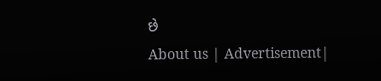છે
About us | Advertisement|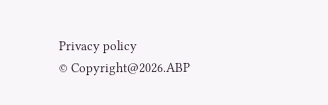Privacy policy
© Copyright@2026.ABP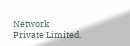Network Private Limited.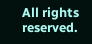All rights reserved.